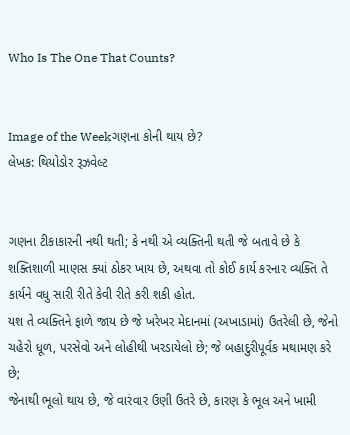Who Is The One That Counts?


Image of the Weekગણના કોની થાય છે?
લેખક: થિયોડોર રૂઝવેલ્ટ


ગણના ટીકાકારની નથી થતી; કે નથી એ વ્યક્તિની થતી જે બતાવે છે કે શક્તિશાળી માણસ ક્યાં ઠોકર ખાય છે, અથવા તો કોઈ કાર્ય કરનાર વ્યક્તિ તે કાર્યને વધુ સારી રીતે કેવી રીતે કરી શકી હોત.
યશ તે વ્યક્તિને ફાળે જાય છે જે ખરેખર મેદાનમાં (અખાડામાં) ઉતરેલી છે, જેનો ચહેરો ધૂળ, પરસેવો અને લોહીથી ખરડાયેલો છે; જે બહાદુરીપૂર્વક મથામણ કરે છે;
જેનાથી ભૂલો થાય છે, જે વારંવાર ઉણી ઉતરે છે, કારણ કે ભૂલ અને ખામી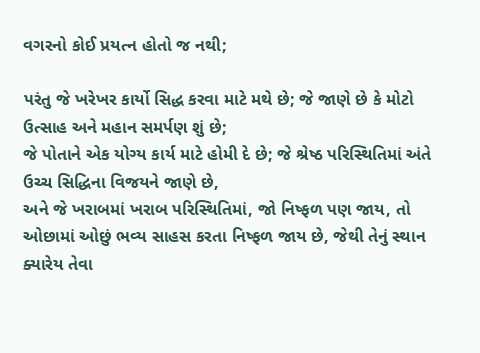વગરનો કોઈ પ્રયત્ન હોતો જ નથી;

પરંતુ જે ખરેખર કાર્યો સિદ્ધ કરવા માટે મથે છે; જે જાણે છે કે મોટો ઉત્સાહ અને મહાન સમર્પણ શું છે;
જે પોતાને એક યોગ્ય કાર્ય માટે હોમી દે છે; જે શ્રેષ્ઠ પરિસ્થિતિમાં અંતે ઉચ્ચ સિદ્ધિના વિજયને જાણે છે,
અને જે ખરાબમાં ખરાબ પરિસ્થિતિમાં, જો નિષ્ફળ પણ જાય, તો ઓછામાં ઓછું ભવ્ય સાહસ કરતા નિષ્ફળ જાય છે, જેથી તેનું સ્થાન ક્યારેય તેવા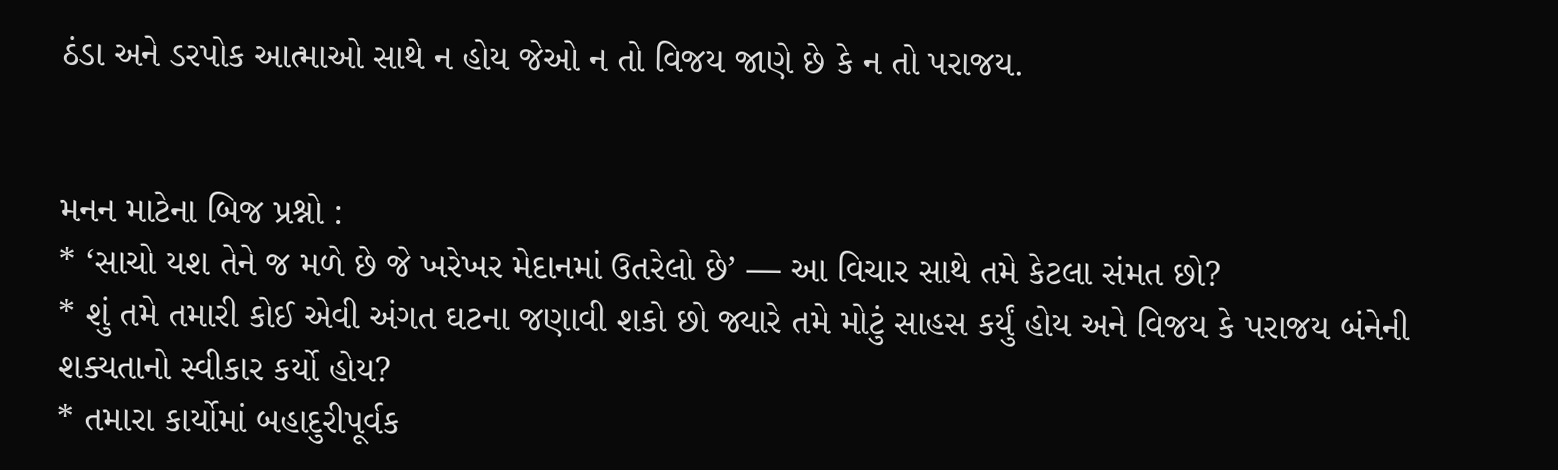ઠંડા અને ડરપોક આત્માઓ સાથે ન હોય જેઓ ન તો વિજય જાણે છે કે ન તો પરાજય.


મનન માટેના બિજ પ્રશ્નો :
* ‘સાચો યશ તેને જ મળે છે જે ખરેખર મેદાનમાં ઉતરેલો છે’ — આ વિચાર સાથે તમે કેટલા સંમત છો?
* શું તમે તમારી કોઈ એવી અંગત ઘટના જણાવી શકો છો જ્યારે તમે મોટું સાહસ કર્યું હોય અને વિજય કે પરાજય બંનેની શક્યતાનો સ્વીકાર કર્યો હોય?
* તમારા કાર્યોમાં બહાદુરીપૂર્વક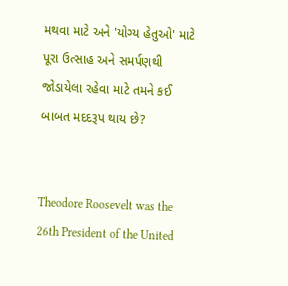મથવા માટે અને 'યોગ્ય હેતુઓ' માટે પૂરા ઉત્સાહ અને સમર્પણથી જોડાયેલા રહેવા માટે તમને કઈ બાબત મદદરૂપ થાય છે?


Theodore Roosevelt was the 26th President of the United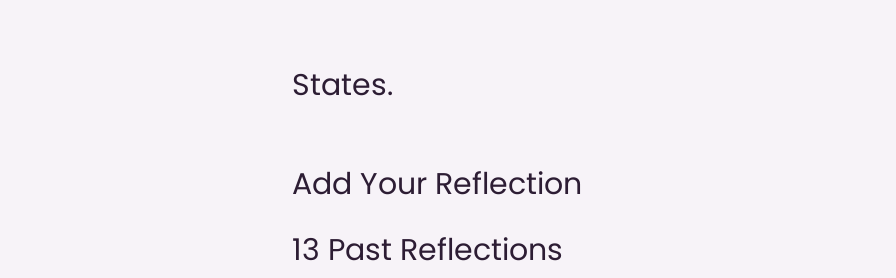States.


Add Your Reflection

13 Past Reflections